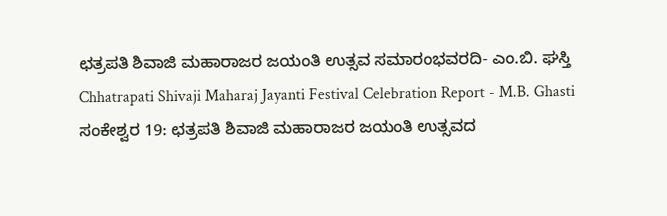ಛತ್ರಪತಿ ಶಿವಾಜಿ ಮಹಾರಾಜರ ಜಯಂತಿ ಉತ್ಸವ ಸಮಾರಂಭವರದಿ- ಎಂ.ಬಿ. ಘಸ್ತಿ
Chhatrapati Shivaji Maharaj Jayanti Festival Celebration Report - M.B. Ghasti
ಸಂಕೇಶ್ವರ 19: ಛತ್ರಪತಿ ಶಿವಾಜಿ ಮಹಾರಾಜರ ಜಯಂತಿ ಉತ್ಸವದ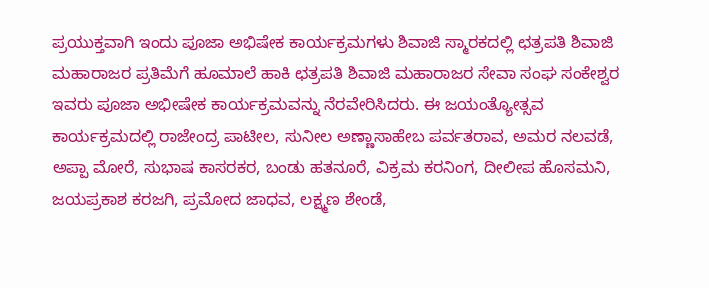ಪ್ರಯುಕ್ತವಾಗಿ ಇಂದು ಪೂಜಾ ಅಭಿಷೇಕ ಕಾರ್ಯಕ್ರಮಗಳು ಶಿವಾಜಿ ಸ್ಮಾರಕದಲ್ಲಿ ಛತ್ರಪತಿ ಶಿವಾಜಿ ಮಹಾರಾಜರ ಪ್ರತಿಮೆಗೆ ಹೂಮಾಲೆ ಹಾಕಿ ಛತ್ರಪತಿ ಶಿವಾಜಿ ಮಹಾರಾಜರ ಸೇವಾ ಸಂಘ ಸಂಕೇಶ್ವರ ಇವರು ಪೂಜಾ ಅಭೀಷೇಕ ಕಾರ್ಯಕ್ರಮವನ್ನು ನೆರವೇರಿಸಿದರು. ಈ ಜಯಂತ್ಯೋತ್ಸವ ಕಾರ್ಯಕ್ರಮದಲ್ಲಿ ರಾಜೇಂದ್ರ ಪಾಟೀಲ, ಸುನೀಲ ಅಣ್ಣಾಸಾಹೇಬ ಪರ್ವತರಾವ, ಅಮರ ನಲವಡೆ, ಅಪ್ಪಾ ಮೋರೆ, ಸುಭಾಷ ಕಾಸರಕರ, ಬಂಡು ಹತನೂರೆ, ವಿಕ್ರಮ ಕರನಿಂಗ, ದೀಲೀಪ ಹೊಸಮನಿ, ಜಯಪ್ರಕಾಶ ಕರಜಗಿ, ಪ್ರಮೋದ ಜಾಧವ, ಲಕ್ಷ್ಮಣ ಶೇಂಡೆ,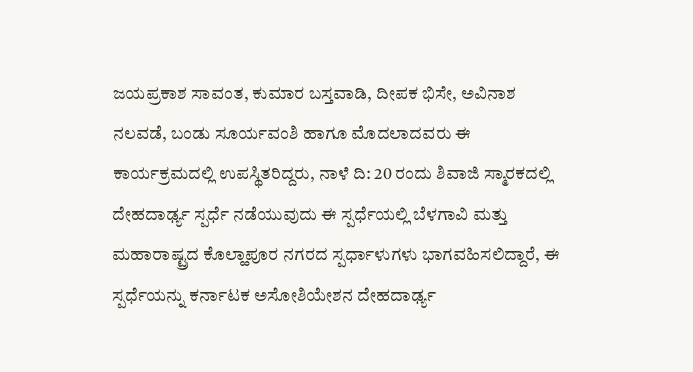ಜಯಪ್ರಕಾಶ ಸಾವಂತ, ಕುಮಾರ ಬಸ್ತವಾಡಿ, ದೀಪಕ ಭಿಸೇ, ಅವಿನಾಶ ನಲವಡೆ, ಬಂಡು ಸೂರ್ಯವಂಶಿ ಹಾಗೂ ಮೊದಲಾದವರು ಈ ಕಾರ್ಯಕ್ರಮದಲ್ಲಿ ಉಪಸ್ಥಿತರಿದ್ದರು, ನಾಳೆ ದಿ: 20 ರಂದು ಶಿವಾಜಿ ಸ್ಮಾರಕದಲ್ಲಿ ದೇಹದಾರ್ಢ್ಯ ಸ್ಪರ್ಧೆ ನಡೆಯುವುದು ಈ ಸ್ಪರ್ಧೆಯಲ್ಲಿ ಬೆಳಗಾವಿ ಮತ್ತು ಮಹಾರಾಷ್ಟ್ರದ ಕೊಲ್ಹಾಪೂರ ನಗರದ ಸ್ಪರ್ಧಾಳುಗಳು ಭಾಗವಹಿಸಲಿದ್ದಾರೆ, ಈ ಸ್ಪರ್ಧೆಯನ್ನು ಕರ್ನಾಟಕ ಅಸೋಶಿಯೇಶನ ದೇಹದಾರ್ಢ್ಯ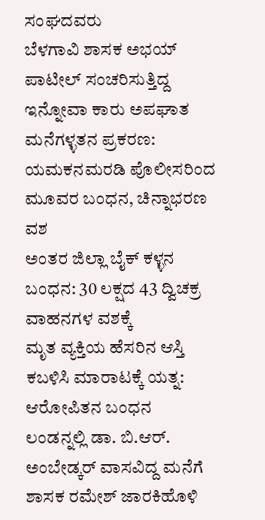ಸಂಘದವರು
ಬೆಳಗಾವಿ ಶಾಸಕ ಅಭಯ್ ಪಾಟೀಲ್ ಸಂಚರಿಸುತ್ತಿದ್ದ ಇನ್ನೋವಾ ಕಾರು ಅಪಘಾತ
ಮನೆಗಳ್ಳತನ ಪ್ರಕರಣ: ಯಮಕನಮರಡಿ ಪೊಲೀಸರಿಂದ ಮೂವರ ಬಂಧನ, ಚಿನ್ನಾಭರಣ ವಶ
ಅಂತರ ಜಿಲ್ಲಾ ಬೈಕ್ ಕಳ್ಳನ ಬಂಧನ: 30 ಲಕ್ಷದ 43 ದ್ವಿಚಕ್ರ ವಾಹನಗಳ ವಶಕ್ಕೆ
ಮೃತ ವ್ಯಕ್ತಿಯ ಹೆಸರಿನ ಆಸ್ತಿ ಕಬಳಿಸಿ ಮಾರಾಟಕ್ಕೆ ಯತ್ನ: ಆರೋಪಿತನ ಬಂಧನ
ಲಂಡನ್ನಲ್ಲಿ ಡಾ. ಬಿ.ಆರ್. ಅಂಬೇಡ್ಕರ್ ವಾಸವಿದ್ದ ಮನೆಗೆ ಶಾಸಕ ರಮೇಶ್ ಜಾರಕಿಹೊಳಿ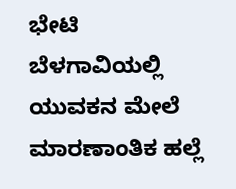ಭೇಟಿ
ಬೆಳಗಾವಿಯಲ್ಲಿ ಯುವಕನ ಮೇಲೆ ಮಾರಣಾಂತಿಕ ಹಲ್ಲೆ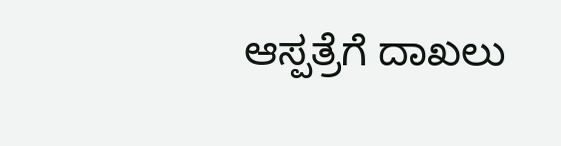ಆಸ್ಪತ್ರೆಗೆ ದಾಖಲು